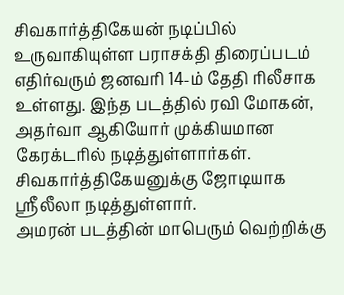சிவகார்த்திகேயன் நடிப்பில் உருவாகியுள்ள பராசக்தி திரைப்படம் எதிர்வரும் ஜனவரி 14-ம் தேதி ரிலீசாக உள்ளது. இந்த படத்தில் ரவி மோகன், அதர்வா ஆகியோர் முக்கியமான கேரக்டரில் நடித்துள்ளார்கள். சிவகார்த்திகேயனுக்கு ஜோடியாக ஸ்ரீலீலா நடித்துள்ளார்.
அமரன் படத்தின் மாபெரும் வெற்றிக்கு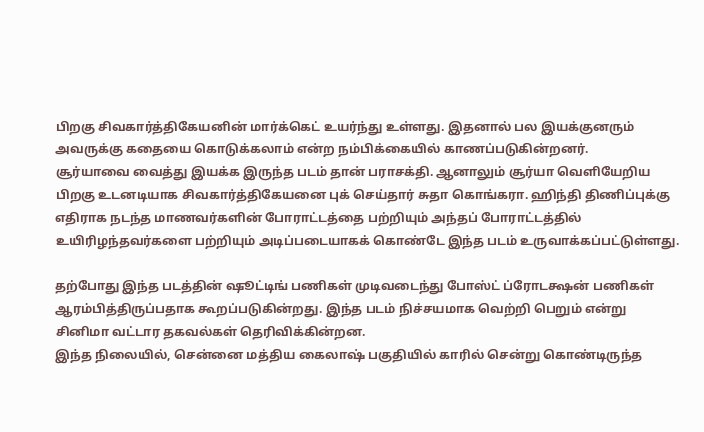பிறகு சிவகார்த்திகேயனின் மார்க்கெட் உயர்ந்து உள்ளது. இதனால் பல இயக்குனரும் அவருக்கு கதையை கொடுக்கலாம் என்ற நம்பிக்கையில் காணப்படுகின்றனர்.
சூர்யாவை வைத்து இயக்க இருந்த படம் தான் பராசக்தி. ஆனாலும் சூர்யா வெளியேறிய பிறகு உடனடியாக சிவகார்த்திகேயனை புக் செய்தார் சுதா கொங்கரா. ஹிந்தி திணிப்புக்கு எதிராக நடந்த மாணவர்களின் போராட்டத்தை பற்றியும் அந்தப் போராட்டத்தில் உயிரிழந்தவர்களை பற்றியும் அடிப்படையாகக் கொண்டே இந்த படம் உருவாக்கப்பட்டுள்ளது.

தற்போது இந்த படத்தின் ஷூட்டிங் பணிகள் முடிவடைந்து போஸ்ட் ப்ரோடக்ஷன் பணிகள் ஆரம்பித்திருப்பதாக கூறப்படுகின்றது. இந்த படம் நிச்சயமாக வெற்றி பெறும் என்று சினிமா வட்டார தகவல்கள் தெரிவிக்கின்றன.
இந்த நிலையில், சென்னை மத்திய கைலாஷ் பகுதியில் காரில் சென்று கொண்டிருந்த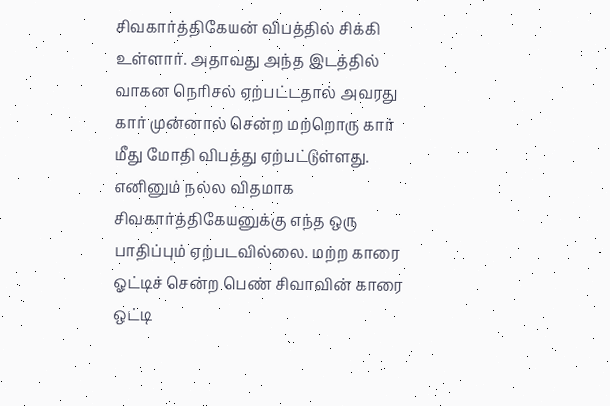சிவகார்த்திகேயன் விபத்தில் சிக்கி உள்ளார். அதாவது அந்த இடத்தில் வாகன நெரிசல் ஏற்பட்டதால் அவரது கார் முன்னால் சென்ற மற்றொரு கார் மீது மோதி விபத்து ஏற்பட்டுள்ளது.
எனினும் நல்ல விதமாக சிவகார்த்திகேயனுக்கு எந்த ஒரு பாதிப்பும் ஏற்படவில்லை. மற்ற காரை ஓட்டிச் சென்ற பெண் சிவாவின் காரை ஒட்டி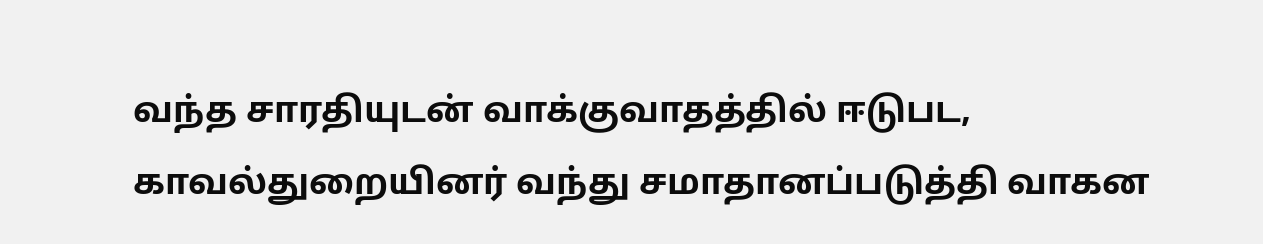வந்த சாரதியுடன் வாக்குவாதத்தில் ஈடுபட, காவல்துறையினர் வந்து சமாதானப்படுத்தி வாகன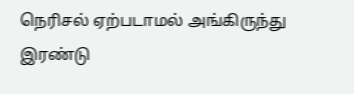நெரிசல் ஏற்படாமல் அங்கிருந்து இரண்டு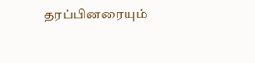தரப்பினரையும்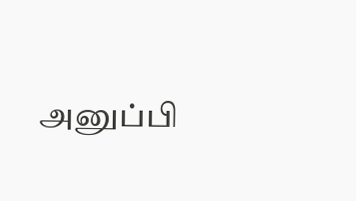அனுப்பி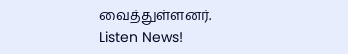வைத்துள்ளனர்.
Listen News!